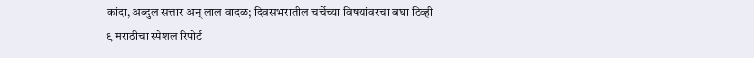कांदा, अब्दुल सत्तार अन् लाल वादळ; दिवसभरातील चर्चेच्या विषयांवरचा बघा टिव्ही ९ मराठीचा स्पेशल रिपोर्ट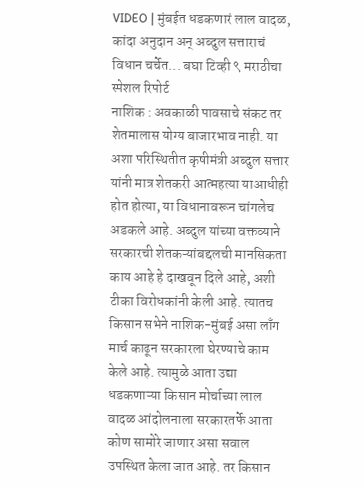VIDEO | मुंबईत धडकणारं लाल वादळ, कांदा अनुदान अन् अब्दुल सत्ताराचं विधान चर्चेत... बघा टिव्ही ९ मराठीचा स्पेशल रिपोर्ट
नाशिक : अवकाळी पावसाचे संकट तर शेतमालास योग्य बाजारभाव नाही. या अशा परिस्थितीत कृषीमंत्री अब्दुल सत्तार यांनी मात्र शेतकरी आत्महत्या याआधीही होत होत्या, या विधानावरून चांगलेच अडकले आहे. अब्दुल यांच्या वक्तव्याने सरकारची शेतकऱ्यांबद्दलची मानसिकता काय आहे हे दाखवून दिले आहे, अशी टीका विरोधकांनी केली आहे. त्यातच किसान सभेने नाशिक-मुंबई असा लाँग मार्च काढून सरकारला घेरण्याचे काम केले आहे. त्यामुळे आता उद्या धडकणाऱ्या किसान मोर्चाच्या लाल वादळ आंदोलनाला सरकारतर्फे आता कोण सामोरे जाणार असा सवाल उपस्थित केला जात आहे. तर किसान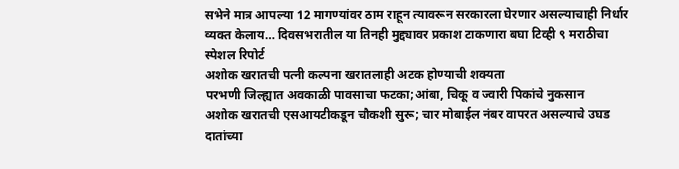सभेने मात्र आपल्या 12 मागण्यांवर ठाम राहून त्यावरून सरकारला घेरणार असल्याचाही निर्धार व्यक्त केलाय… दिवसभरातील या तिनही मुद्द्यावर प्रकाश टाकणारा बघा टिव्ही ९ मराठीचा स्पेशल रिपोर्ट
अशोक खरातची पत्नी कल्पना खरातलाही अटक होण्याची शक्यता
परभणी जिल्ह्यात अवकाळी पावसाचा फटका;आंबा, चिकू व ज्वारी पिकांचे नुकसान
अशोक खरातची एसआयटीकडून चौकशी सुरू; चार मोबाईल नंबर वापरत असल्याचे उघड
दातांच्या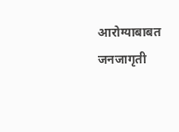आरोग्याबाबत जनजागृती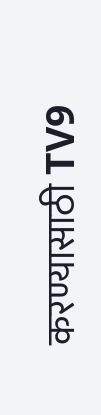करण्यासाठी TV9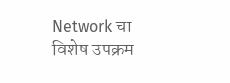Network चा विशेष उपक्रम